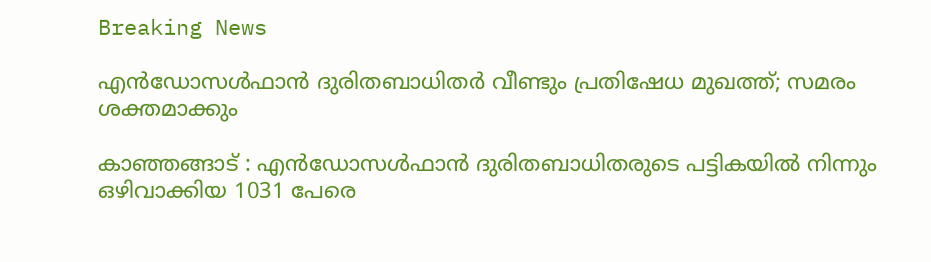Breaking News

എൻഡോസൾഫാൻ ദുരിതബാധിതർ വീണ്ടും പ്രതിഷേധ മുഖത്ത്; സമരം ശക്തമാക്കും

കാഞ്ഞങ്ങാട് : എന്‍ഡോസള്‍ഫാന്‍ ദുരിതബാധിതരുടെ പട്ടികയില്‍ നിന്നും ഒഴിവാക്കിയ 1031 പേരെ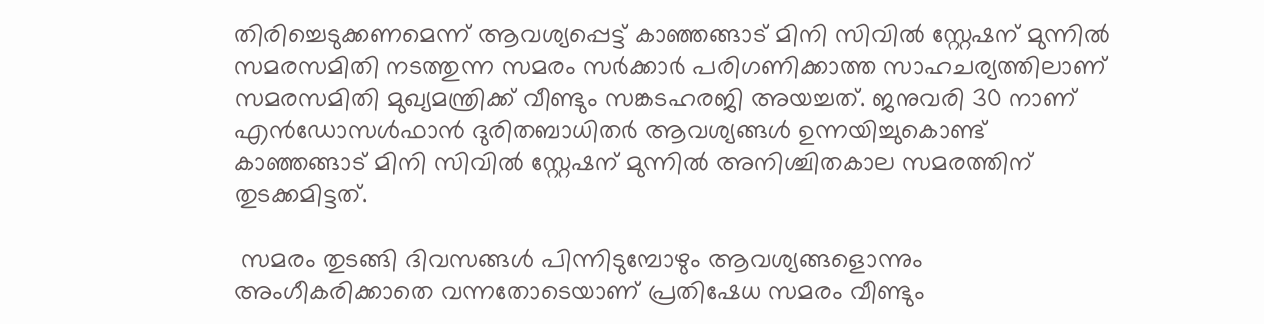തിരിച്ചെടുക്കണമെന്ന് ആവശ്യപ്പെട്ട് കാഞ്ഞങ്ങാട് മിനി സിവില്‍ സ്റ്റേഷന് മുന്നില്‍ സമരസമിതി നടത്തുന്ന സമരം സര്‍ക്കാര്‍ പരിഗണിക്കാത്ത സാഹചര്യത്തിലാണ് സമരസമിതി മുഖ്യമന്ത്രിക്ക് വീണ്ടും സങ്കടഹരജി അയച്ചത്. ജനുവരി 30 നാണ് എന്‍ഡോസള്‍ഫാന്‍ ദുരിതബാധിതര്‍ ആവശ്യങ്ങള്‍ ഉന്നയിച്ചുകൊണ്ട് കാഞ്ഞങ്ങാട് മിനി സിവില്‍ സ്റ്റേഷന് മുന്നില്‍ അനിശ്ചിതകാല സമരത്തിന് തുടക്കമിട്ടത്.

 സമരം തുടങ്ങി ദിവസങ്ങള്‍ പിന്നിടുമ്പോഴും ആവശ്യങ്ങളൊന്നും അംഗീകരിക്കാതെ വന്നതോടെയാണ് പ്രതിഷേധ സമരം വീണ്ടും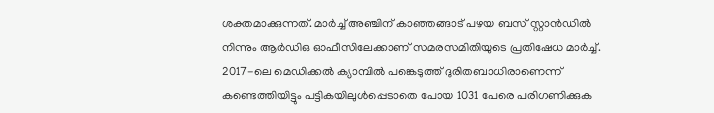ശക്തമാക്കുന്നത്. മാര്‍ച്ച് അഞ്ചിന് കാഞ്ഞങ്ങാട് പഴയ ബസ് സ്റ്റാന്‍ഡില്‍ നിന്നും ആര്‍ഡിഒ ഓഫീസിലേക്കാണ് സമരസമിതിയുടെ പ്രതിഷേധ മാര്‍ച്ച്.
2017-ലെ മെഡിക്കല്‍ ക്യാമ്പില്‍ പങ്കെടുത്ത് ദുരിതബാധിരാണെന്ന് കണ്ടെത്തിയിട്ടും പട്ടികയിലുള്‍പ്പെടാതെ പോയ 1031 പേരെ പരിഗണിക്കുക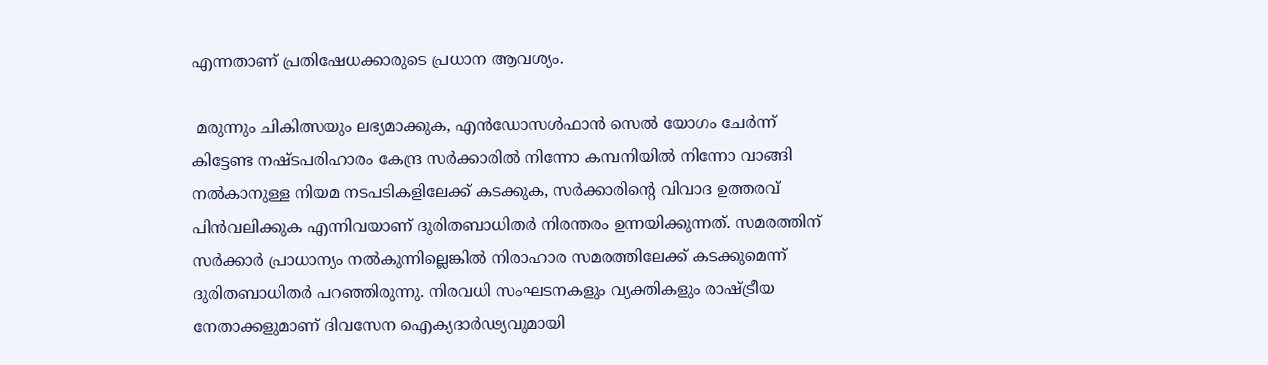എന്നതാണ് പ്രതിഷേധക്കാരുടെ പ്രധാന ആവശ്യം.

 മരുന്നും ചികിത്സയും ലഭ്യമാക്കുക, എന്‍ഡോസള്‍ഫാന്‍ സെല്‍ യോഗം ചേര്‍ന്ന് കിട്ടേണ്ട നഷ്ടപരിഹാരം കേന്ദ്ര സര്‍ക്കാരില്‍ നിന്നോ കമ്പനിയില്‍ നിന്നോ വാങ്ങി നല്‍കാനുള്ള നിയമ നടപടികളിലേക്ക് കടക്കുക, സര്‍ക്കാരിന്റെ വിവാദ ഉത്തരവ് പിന്‍വലിക്കുക എന്നിവയാണ് ദുരിതബാധിതര്‍ നിരന്തരം ഉന്നയിക്കുന്നത്. സമരത്തിന് സര്‍ക്കാര്‍ പ്രാധാന്യം നല്‍കുന്നില്ലെങ്കില്‍ നിരാഹാര സമരത്തിലേക്ക് കടക്കുമെന്ന് ദുരിതബാധിതര്‍ പറഞ്ഞിരുന്നു. നിരവധി സംഘടനകളും വ്യക്തികളും രാഷ്ട്രീയ നേതാക്കളുമാണ് ദിവസേന ഐക്യദാര്‍ഢ്യവുമായി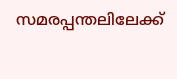സമരപ്പന്തലിലേക്ക്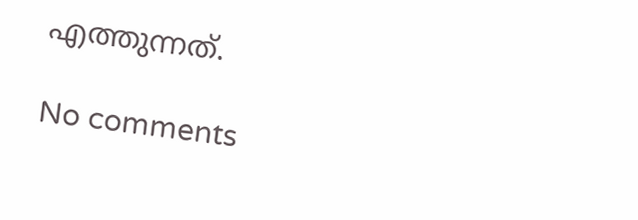എത്തുന്നത്.

No comments